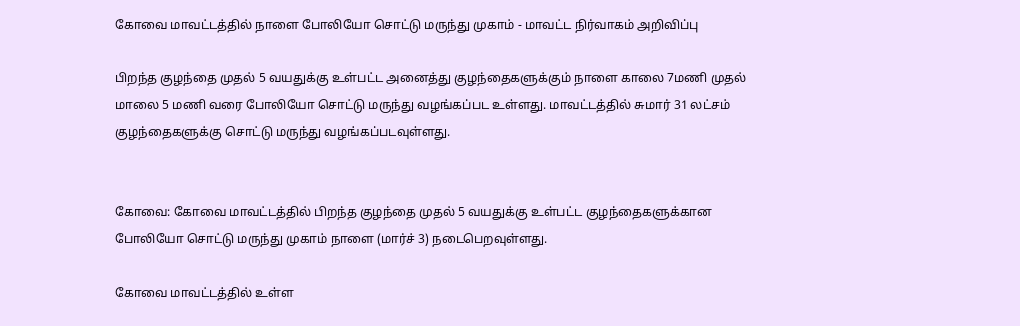கோவை மாவட்டத்தில் நாளை போலியோ சொட்டு மருந்து முகாம் - மாவட்ட நிர்வாகம் அறிவிப்பு

பிறந்த குழந்தை முதல் 5 வயதுக்கு உள்பட்ட அனைத்து குழந்தைகளுக்கும் நாளை காலை 7மணி முதல் மாலை 5 மணி வரை போலியோ சொட்டு மருந்து வழங்கப்பட உள்ளது. மாவட்டத்தில் சுமார் 31 லட்சம் குழந்தைகளுக்கு சொட்டு மருந்து வழங்கப்படவுள்ளது.


கோவை: கோவை மாவட்டத்தில் பிறந்த குழந்தை முதல் 5 வயதுக்கு உள்பட்ட குழந்தைகளுக்கான போலியோ சொட்டு மருந்து முகாம் நாளை (மார்ச் 3) நடைபெறவுள்ளது.

கோவை மாவட்டத்தில் உள்ள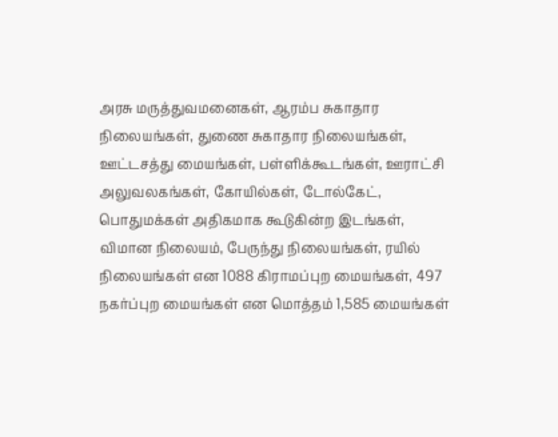அரசு மருத்துவமனைகள், ஆரம்ப சுகாதார நிலையங்கள், துணை சுகாதார நிலையங்கள், ஊட்டசத்து மையங்கள், பள்ளிக்கூடங்கள், ஊராட்சி அலுவலகங்கள், கோயில்கள், டோல்கேட், பொதுமக்கள் அதிகமாக கூடுகின்ற இடங்கள், விமான நிலையம், பேருந்து நிலையங்கள், ரயில் நிலையங்கள் என 1088 கிராமப்புற மையங்கள், 497 நகர்ப்புற மையங்கள் என மொத்தம் 1,585 மையங்கள்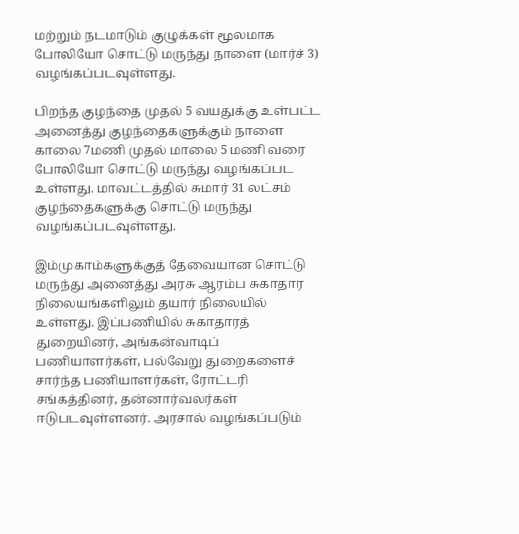மற்றும் நடமாடும் குழுக்கள் மூலமாக போலியோ சொட்டு மருந்து நாளை (மார்ச் 3) வழங்கப்படவுள்ளது.

பிறந்த குழந்தை முதல் 5 வயதுக்கு உள்பட்ட அனைத்து குழந்தைகளுக்கும் நாளை காலை 7மணி முதல் மாலை 5 மணி வரை போலியோ சொட்டு மருந்து வழங்கப்பட உள்ளது. மாவட்டத்தில் சுமார் 31 லட்சம் குழந்தைகளுக்கு சொட்டு மருந்து வழங்கப்படவுள்ளது.

இம்முகாம்களுக்குத் தேவையான சொட்டு மருந்து அனைத்து அரசு ஆரம்ப சுகாதார நிலையங்களிலும் தயார் நிலையில் உள்ளது. இப்பணியில் சுகாதாரத் துறையினர், அங்கன்வாடிப் பணியாளர்கள், பல்வேறு துறைகளைச் சார்ந்த பணியாளர்கள், ரோட்டரி சங்கத்தினர், தன்னார்வலர்கள் ஈடுபடவுள்ளனர். அரசால் வழங்கப்படும்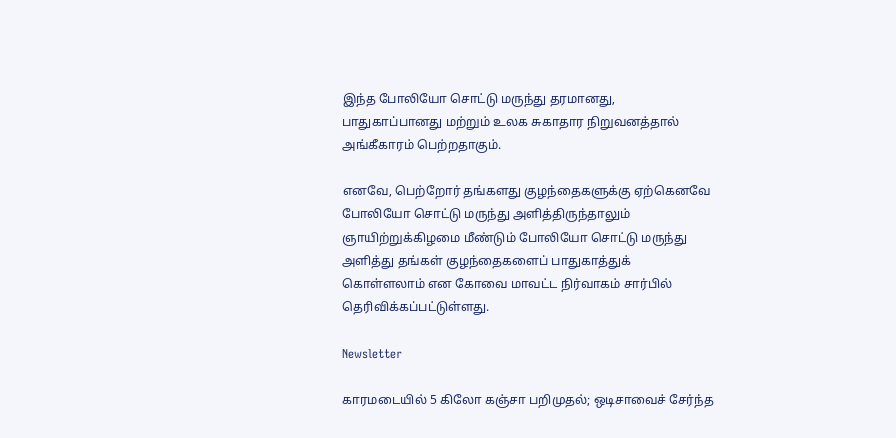இந்த போலியோ சொட்டு மருந்து தரமானது, பாதுகாப்பானது மற்றும் உலக சுகாதார நிறுவனத்தால் அங்கீகாரம் பெற்றதாகும்.

எனவே, பெற்றோர் தங்களது குழந்தைகளுக்கு ஏற்கெனவே போலியோ சொட்டு மருந்து அளித்திருந்தாலும் ஞாயிற்றுக்கிழமை மீண்டும் போலியோ சொட்டு மருந்து அளித்து தங்கள் குழந்தைகளைப் பாதுகாத்துக் கொள்ளலாம் என கோவை மாவட்ட நிர்வாகம் சார்பில் தெரிவிக்கப்பட்டுள்ளது.

Newsletter

காரமடையில் 5 கிலோ கஞ்சா பறிமுதல்; ஒடிசாவைச் சேர்ந்த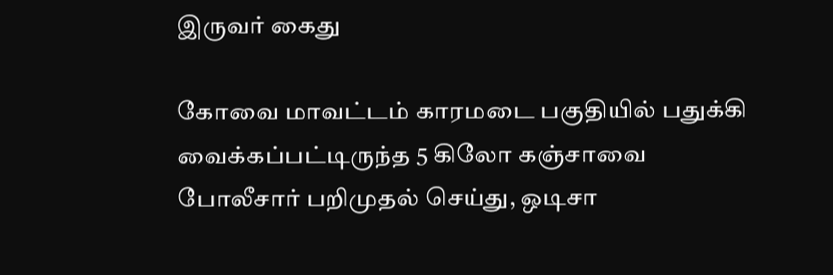இருவர் கைது

கோவை மாவட்டம் காரமடை பகுதியில் பதுக்கி வைக்கப்பட்டிருந்த 5 கிலோ கஞ்சாவை போலீசார் பறிமுதல் செய்து, ஒடிசா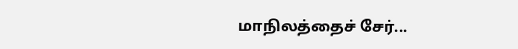மாநிலத்தைச் சேர்...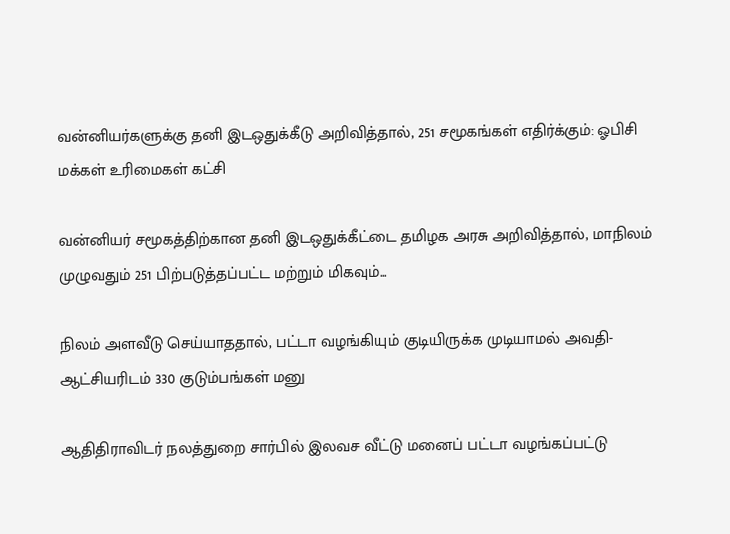வன்னியர்களுக்கு தனி இடஒதுக்கீடு அறிவித்தால், 251 சமூகங்கள் எதிர்க்கும்: ஓபிசி மக்கள் உரிமைகள் கட்சி

வன்னியர் சமூகத்திற்கான தனி இடஒதுக்கீட்டை தமிழக அரசு அறிவித்தால், மாநிலம் முழுவதும் 251 பிற்படுத்தப்பட்ட மற்றும் மிகவும்...

நிலம் அளவீடு செய்யாததால், பட்டா வழங்கியும் குடியிருக்க முடியாமல் அவதி- ஆட்சியரிடம் 330 குடும்பங்கள் மனு

ஆதிதிராவிடர் நலத்துறை சார்பில் இலவச வீட்டு மனைப் பட்டா வழங்கப்பட்டு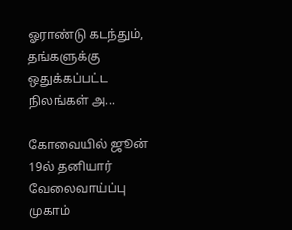ஓராண்டு கடந்தும், தங்களுக்கு ஒதுக்கப்பட்ட நிலங்கள் அ...

கோவையில் ஜூன் 19ல் தனியார் வேலைவாய்ப்பு முகாம்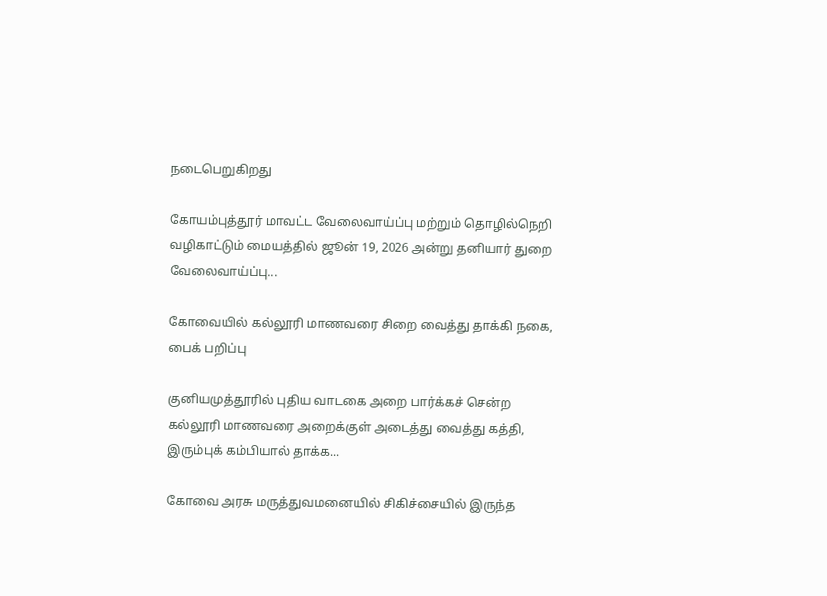நடைபெறுகிறது

கோயம்புத்தூர் மாவட்ட வேலைவாய்ப்பு மற்றும் தொழில்நெறி வழிகாட்டும் மையத்தில் ஜூன் 19, 2026 அன்று தனியார் துறை வேலைவாய்ப்பு...

கோவையில் கல்லூரி மாணவரை சிறை வைத்து தாக்கி நகை, பைக் பறிப்பு

குனியமுத்தூரில் புதிய வாடகை அறை பார்க்கச் சென்ற கல்லூரி மாணவரை அறைக்குள் அடைத்து வைத்து கத்தி, இரும்புக் கம்பியால் தாக்க...

கோவை அரசு மருத்துவமனையில் சிகிச்சையில் இருந்த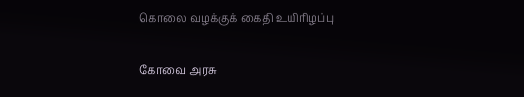கொலை வழக்குக் கைதி உயிரிழப்பு

கோவை அரசு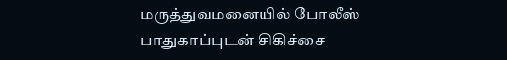மருத்துவமனையில் போலீஸ் பாதுகாப்புடன் சிகிச்சை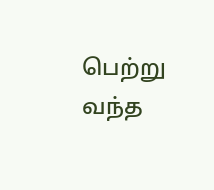பெற்று வந்த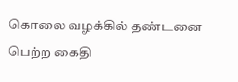கொலை வழக்கில் தண்டனை பெற்ற கைதி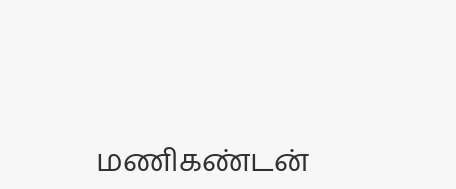மணிகண்டன்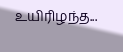உயிரிழந்த...